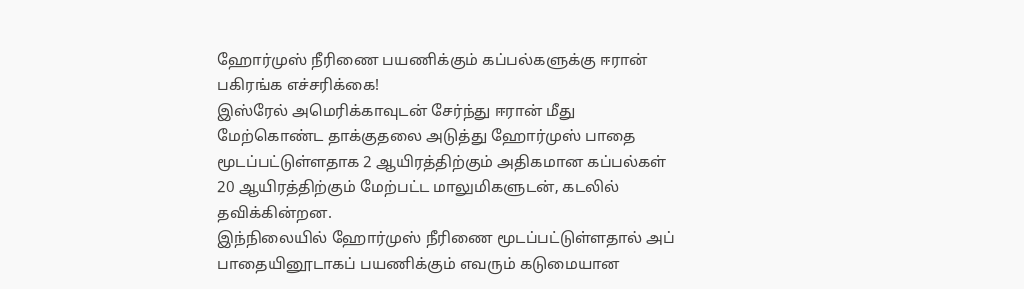ஹோர்முஸ் நீரிணை பயணிக்கும் கப்பல்களுக்கு ஈரான் பகிரங்க எச்சரிக்கை!
இஸ்ரேல் அமெரிக்காவுடன் சேர்ந்து ஈரான் மீது மேற்கொண்ட தாக்குதலை அடுத்து ஹோர்முஸ் பாதை மூடப்பட்டுள்ளதாக 2 ஆயிரத்திற்கும் அதிகமான கப்பல்கள் 20 ஆயிரத்திற்கும் மேற்பட்ட மாலுமிகளுடன், கடலில் தவிக்கின்றன.
இந்நிலையில் ஹோர்முஸ் நீரிணை மூடப்பட்டுள்ளதால் அப் பாதையினூடாகப் பயணிக்கும் எவரும் கடுமையான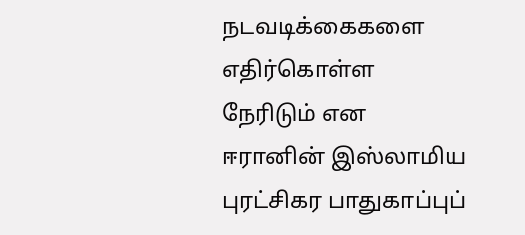நடவடிக்கைகளை எதிர்கொள்ள நேரிடும் என ஈரானின் இஸ்லாமிய புரட்சிகர பாதுகாப்புப்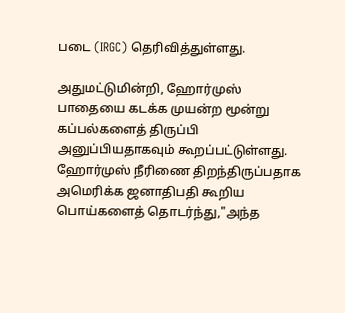படை (IRGC) தெரிவித்துள்ளது.

அதுமட்டுமின்றி, ஹோர்முஸ் பாதையை கடக்க முயன்ற மூன்று கப்பல்களைத் திருப்பி அனுப்பியதாகவும் கூறப்பட்டுள்ளது.
ஹோர்முஸ் நீரிணை திறந்திருப்பதாக அமெரிக்க ஜனாதிபதி கூறிய பொய்களைத் தொடர்ந்து,"அந்த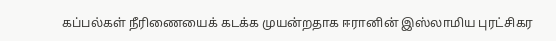கப்பல்கள் நீரிணையைக் கடக்க முயன்றதாக ஈரானின் இஸ்லாமிய புரட்சிகர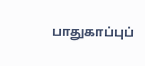பாதுகாப்புப்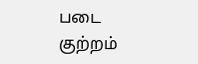படை குற்றம்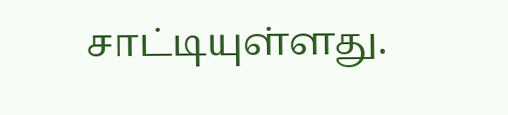சாட்டியுள்ளது.